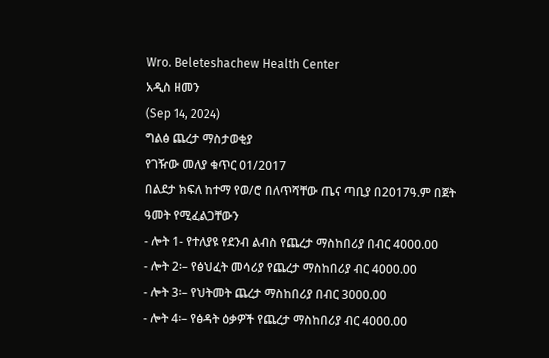Wro. Beleteshachew Health Center
አዲስ ዘመን
(Sep 14, 2024)
ግልፅ ጨረታ ማስታወቂያ
የገዥው መለያ ቁጥር 01/2017
በልደታ ክፍለ ከተማ የወ/ሮ በለጥሻቸው ጤና ጣቢያ በ2017ዓ.ም በጀት ዓመት የሚፈልጋቸውን
- ሎት 1- የተለያዩ የደንብ ልብስ የጨረታ ማስከበሪያ በብር 4000.00
- ሎት 2፡– የፅህፈት መሳሪያ የጨረታ ማስከበሪያ ብር 4000.00
- ሎት 3፡– የህትመት ጨረታ ማስከበሪያ በብር 3000.00
- ሎት 4፡– የፅዳት ዕቃዎች የጨረታ ማስከበሪያ ብር 4000.00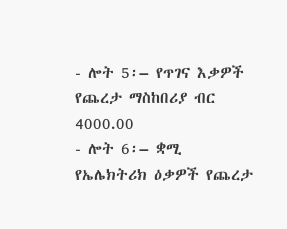- ሎት 5፡– የጥገና እቃዎች የጨረታ ማስከበሪያ ብር 4000.00
- ሎት 6፡– ቋሚ የኤሌክትሪክ ዕቃዎች የጨረታ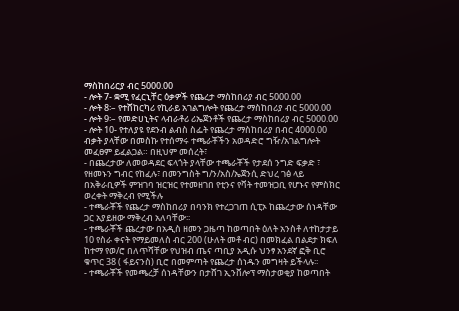ማስከበሪርያ ብር 5000.00
- ሎት 7- ቋሚ የፈርኒቸር ዕቃዎች የጨረታ ማስከበሪያ ብር 5000.00
- ሎት 8፡– የተሸከርካሪ የኪራይ አገልግሎት የጨረታ ማስከበሪያ ብር 5000.00
- ሎት 9፡– የመድሀኒትና ላብራቶሪ ሪኤጀንቶች የጨረታ ማስከበሪያ ብር 5000.00
- ሎት 10- የተለያዩ የደንብ ልብስ ስፌት የጨረታ ማስከበሪያ በብር 4000.00
ብቃት ያላቸው በመስኩ የተሰማሩ ተጫራቾችን አወዳድሮ ግዥ/አገልግሎት መፈፀም ይፈልጋል። በዚህም መሰረት፣
- በጨረታው ለመወዳደር ፍላጎት ያላቸው ተጫራቾች የታደሰ ንግድ ፍቃድ ፣ የዘመኑን ግብር የከፈሉ፣ በመንግስት ግ/ን/አስ/ኤጀንሲ ድህረ ገፅ ላይ በአቅራቢዎች ምዝገባ ዝርዝር የተመዘገበ የቲንና የቫት ተመዝጋቢ የሆኑና የምስክር ወረቀት ማቅረብ የሚችሉ
- ተጫራቾች የጨረታ ማስከበሪያ በባንክ የተረጋገጠ ሲፒኦ ከጨረታው ሰነዳቸው ጋር አያይዘው ማቅረብ አለባቸው፡፡
- ተጫራቾች ጨረታው በአዲስ ዘመን ጋዜጣ ከወጣበት ዕለት አንስቶ ለተከታታይ 10 የስራ ቀናት የማይመለስ ብር 200 (ሁለት መቶ ብር) በመክፈል በልደታ ክፍለ ከተማ የወ/ሮ በለጥሻቸው የህዝብ ጤና ጣቢያ አዲሱ ህንፃ አንደኛ ፎቅ ቢሮ ቁጥር 38 ( ፋይናንስ) ቢሮ በመምጣት የጨረታ ሰነዱን መግዛት ይችላሉ፡፡
- ተጫራቾች የመጫረቻ ሰነዳቸውን በታሸገ ኢንቨሎፕ ማስታወቂያ ከወጣበት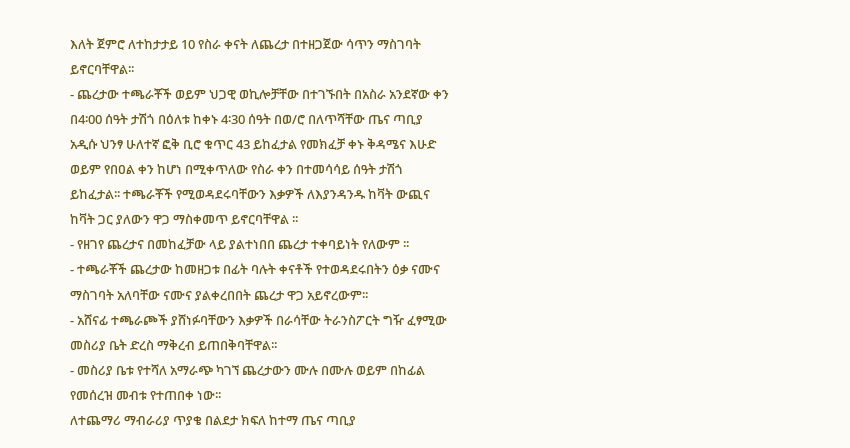እለት ጀምሮ ለተከታታይ 10 የስራ ቀናት ለጨረታ በተዘጋጀው ሳጥን ማስገባት ይኖርባቸዋል፡፡
- ጨረታው ተጫራቾች ወይም ህጋዊ ወኪሎቻቸው በተገኙበት በአስራ አንደኛው ቀን በ4፡00 ሰዓት ታሽጎ በዕለቱ ከቀኑ 4፡30 ሰዓት በወ/ሮ በለጥሻቸው ጤና ጣቢያ አዲሱ ህንፃ ሁለተኛ ፎቅ ቢሮ ቁጥር 43 ይከፈታል የመክፈቻ ቀኑ ቅዳሜና እሁድ ወይም የበዐል ቀን ከሆነ በሚቀጥለው የስራ ቀን በተመሳሳይ ሰዓት ታሽጎ ይከፈታል፡፡ ተጫራቾች የሚወዳደሩባቸውን እቃዎች ለእያንዳንዱ ከቫት ውጪና ከቫት ጋር ያለውን ዋጋ ማስቀመጥ ይኖርባቸዋል ፡፡
- የዘገየ ጨረታና በመከፈቻው ላይ ያልተነበበ ጨረታ ተቀባይነት የለውም ፡፡
- ተጫራቾች ጨረታው ከመዘጋቱ በፊት ባሉት ቀናቶች የተወዳደሩበትን ዕቃ ናሙና ማስገባት አለባቸው ናሙና ያልቀረበበት ጨረታ ዋጋ አይኖረውም፡፡
- አሸናፊ ተጫራጮች ያሸነፉባቸውን እቃዎች በራሳቸው ትራንስፖርት ግዥ ፈፃሚው መስሪያ ቤት ድረስ ማቅረብ ይጠበቅባቸዋል፡፡
- መስሪያ ቤቱ የተሻለ አማራጭ ካገኘ ጨረታውን ሙሉ በሙሉ ወይም በከፊል የመሰረዝ መብቱ የተጠበቀ ነው፡፡
ለተጨማሪ ማብራሪያ ጥያቄ በልደታ ክፍለ ከተማ ጤና ጣቢያ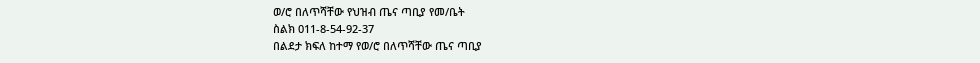ወ/ሮ በለጥሻቸው የህዝብ ጤና ጣቢያ የመ/ቤት
ስልክ 011-8-54-92-37
በልደታ ክፍለ ከተማ የወ/ሮ በለጥሻቸው ጤና ጣቢያ